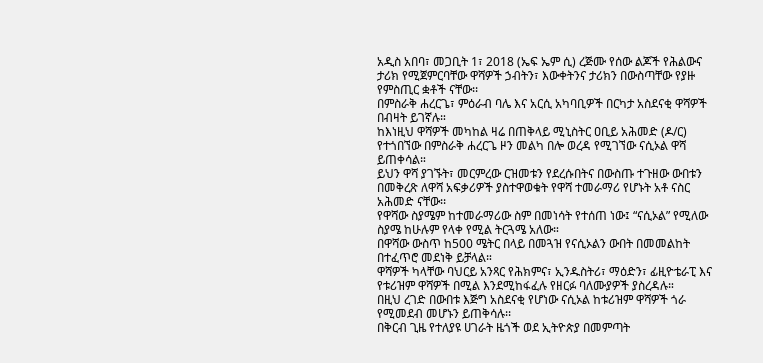አዲስ አበባ፣ መጋቢት 1፣ 2018 (ኤፍ ኤም ሲ) ረጅሙ የሰው ልጆች የሕልውና ታሪክ የሚጀምርባቸው ዋሻዎች ኃብትን፣ እውቀትንና ታሪክን በውስጣቸው የያዙ የምስጢር ቋቶች ናቸው፡፡
በምስራቅ ሐረርጌ፣ ምዕራብ ባሌ እና አርሲ አካባቢዎች በርካታ አስደናቂ ዋሻዎች በብዛት ይገኛሉ።
ከእነዚህ ዋሻዎች መካከል ዛሬ በጠቅላይ ሚኒስትር ዐቢይ አሕመድ (ዶ/ር) የተጎበኘው በምስራቅ ሐረርጌ ዞን መልካ በሎ ወረዳ የሚገኘው ናሲኦል ዋሻ ይጠቀሳል።
ይህን ዋሻ ያገኙት፣ መርምረው ርዝመቱን የደረሱበትና በውስጡ ተጉዘው ውበቱን በመቅረጽ ለዋሻ አፍቃሪዎች ያስተዋወቁት የዋሻ ተመራማሪ የሆኑት አቶ ናስር አሕመድ ናቸው፡፡
የዋሻው ስያሜም ከተመራማሪው ስም በመነሳት የተሰጠ ነው፤ “ናሲኦል” የሚለው ስያሜ ከሁሉም የላቀ የሚል ትርጓሜ አለው።
በዋሻው ውስጥ ከ500 ሜትር በላይ በመጓዝ የናሲኦልን ውበት በመመልከት በተፈጥሮ መደነቅ ይቻላል።
ዋሻዎች ካላቸው ባህርይ አንጻር የሕክምና፣ ኢንዱስትሪ፣ ማዕድን፣ ፊዚዮቴራፒ እና የቱሪዝም ዋሻዎች በሚል እንደሚከፋፈሉ የዘርፉ ባለሙያዎች ያስረዳሉ።
በዚህ ረገድ በውበቱ እጅግ አስደናቂ የሆነው ናሲኦል ከቱሪዝም ዋሻዎች ጎራ የሚመደብ መሆኑን ይጠቅሳሉ፡፡
በቅርብ ጊዜ የተለያዩ ሀገራት ዜጎች ወደ ኢትዮጵያ በመምጣት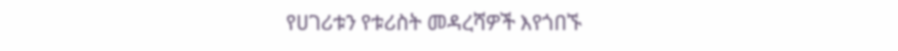የሀገሪቱን የቱሪስት መዳረሻዎች እየጎበኙ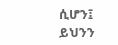ሲሆን፤ ይህንን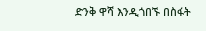ድንቅ ዋሻ እንዲጎበኙ በስፋት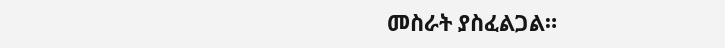መስራት ያስፈልጋል።